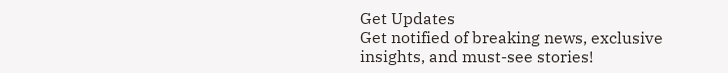Get Updates
Get notified of breaking news, exclusive insights, and must-see stories!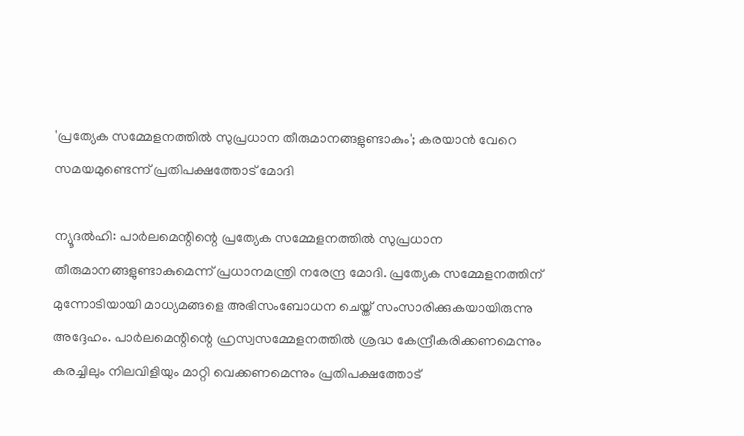'പ്രത്യേക സമ്മേളനത്തില്‍ സുപ്രധാന തീരുമാനങ്ങളുണ്ടാകും'; കരയാന്‍ വേറെ സമയമുണ്ടെന്ന് പ്രതിപക്ഷത്തോട് മോദി

ന്യൂദല്‍ഹി: പാര്‍ലമെന്റിന്റെ പ്രത്യേക സമ്മേളനത്തില്‍ സുപ്രധാന തീരുമാനങ്ങളുണ്ടാകുമെന്ന് പ്രധാനമന്ത്രി നരേന്ദ്ര മോദി. പ്രത്യേക സമ്മേളനത്തിന് മുന്നോടിയായി മാധ്യമങ്ങളെ അഭിസംബോധന ചെയ്ത് സംസാരിക്കുകയായിരുന്നു അദ്ദേഹം. പാര്‍ലമെന്റിന്റെ ഹ്രസ്വസമ്മേളനത്തില്‍ ശ്രദ്ധ കേന്ദ്രീകരിക്കണമെന്നും കരച്ചിലും നിലവിളിയും മാറ്റി വെക്കണമെന്നും പ്രതിപക്ഷത്തോട്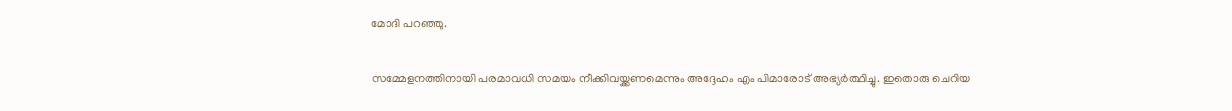മോദി പറഞ്ഞു.

സമ്മേളനത്തിനായി പരമാവധി സമയം നീക്കിവയ്ക്കണമെന്നും അദ്ദേഹം എം പിമാരോട് അഭ്യര്‍ത്ഥിച്ചു. ഇതൊരു ചെറിയ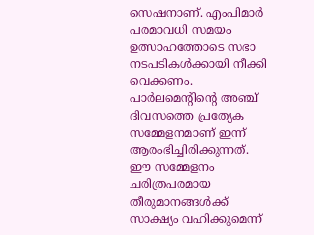സെഷനാണ്. എംപിമാര്‍ പരമാവധി സമയം ഉത്സാഹത്തോടെ സഭാ നടപടികള്‍ക്കായി നീക്കി വെക്കണം. പാര്‍ലമെന്റിന്റെ അഞ്ച് ദിവസത്തെ പ്രത്യേക സമ്മേളനമാണ് ഇന്ന് ആരംഭിച്ചിരിക്കുന്നത്. ഈ സമ്മേളനം ചരിത്രപരമായ തീരുമാനങ്ങള്‍ക്ക് സാക്ഷ്യം വഹിക്കുമെന്ന്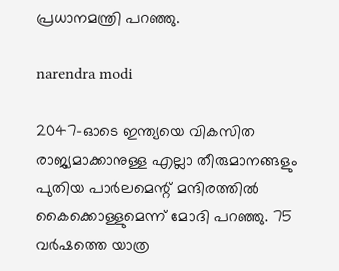പ്രധാനമന്ത്രി പറഞ്ഞു.

narendra modi

2047-ഓടെ ഇന്ത്യയെ വികസിത രാജ്യമാക്കാനുള്ള എല്ലാ തീരുമാനങ്ങളും പുതിയ പാര്‍ലമെന്റ് മന്ദിരത്തില്‍ കൈക്കൊള്ളുമെന്ന് മോദി പറഞ്ഞു. 75 വര്‍ഷത്തെ യാത്ര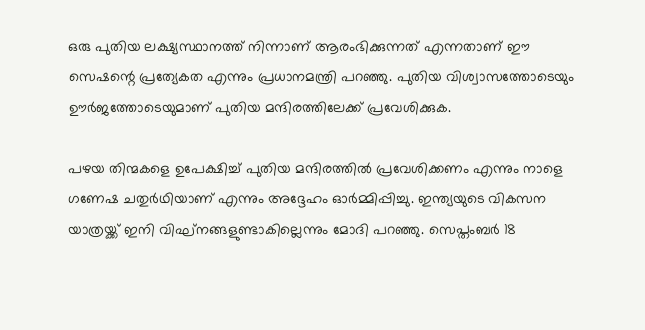ഒരു പുതിയ ലക്ഷ്യസ്ഥാനത്ത് നിന്നാണ് ആരംഭിക്കുന്നത് എന്നതാണ് ഈ സെഷന്റെ പ്രത്യേകത എന്നും പ്രധാനമന്ത്രി പറഞ്ഞു. പുതിയ വിശ്വാസത്തോടെയും ഊര്‍ജത്തോടെയുമാണ് പുതിയ മന്ദിരത്തിലേക്ക് പ്രവേശിക്കുക.

പഴയ തിന്മകളെ ഉപേക്ഷിച്ച് പുതിയ മന്ദിരത്തില്‍ പ്രവേശിക്കണം എന്നും നാളെ ഗണേഷ ചതുര്‍ഥിയാണ് എന്നും അദ്ദേഹം ഓര്‍മ്മിപ്പിച്ചു. ഇന്ത്യയുടെ വികസന യാത്രയ്ക്ക് ഇനി വിഘ്‌നങ്ങളുണ്ടാകില്ലെന്നും മോദി പറഞ്ഞു. സെപ്തംബര്‍ 18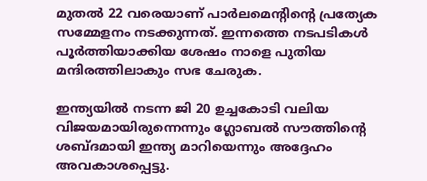മുതല്‍ 22 വരെയാണ് പാര്‍ലമെന്റിന്റെ പ്രത്യേക സമ്മേളനം നടക്കുന്നത്. ഇന്നത്തെ നടപടികള്‍ പൂര്‍ത്തിയാക്കിയ ശേഷം നാളെ പുതിയ മന്ദിരത്തിലാകും സഭ ചേരുക.

ഇന്ത്യയില്‍ നടന്ന ജി 20 ഉച്ചകോടി വലിയ വിജയമായിരുന്നെന്നും ഗ്ലോബല്‍ സൗത്തിന്റെ ശബ്ദമായി ഇന്ത്യ മാറിയെന്നും അദ്ദേഹം അവകാശപ്പെട്ടു.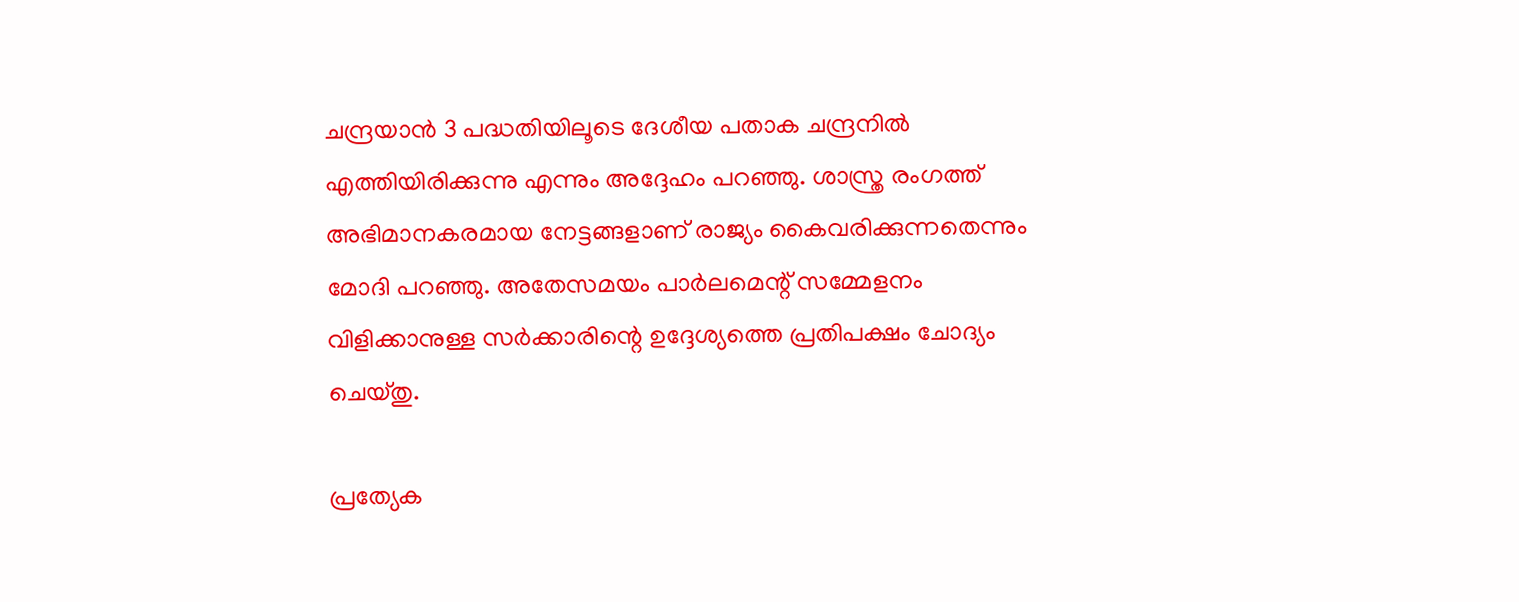ചന്ദ്രയാന്‍ 3 പദ്ധതിയിലൂടെ ദേശീയ പതാക ചന്ദ്രനില്‍ എത്തിയിരിക്കുന്നു എന്നും അദ്ദേഹം പറഞ്ഞു. ശാസ്ത്ര രംഗത്ത് അഭിമാനകരമായ നേട്ടങ്ങളാണ് രാജ്യം കൈവരിക്കുന്നതെന്നും മോദി പറഞ്ഞു. അതേസമയം പാര്‍ലമെന്റ് സമ്മേളനം വിളിക്കാനുള്ള സര്‍ക്കാരിന്റെ ഉദ്ദേശ്യത്തെ പ്രതിപക്ഷം ചോദ്യം ചെയ്തു.

പ്രത്യേക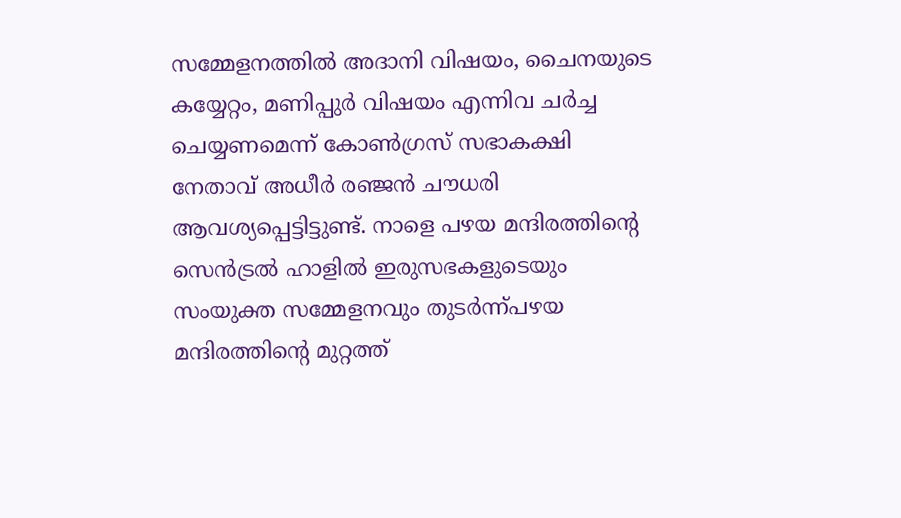സമ്മേളനത്തില്‍ അദാനി വിഷയം, ചൈനയുടെ കയ്യേറ്റം, മണിപ്പുര്‍ വിഷയം എന്നിവ ചര്‍ച്ച ചെയ്യണമെന്ന് കോണ്‍ഗ്രസ് സഭാകക്ഷി നേതാവ് അധീര്‍ രഞ്ജന്‍ ചൗധരി ആവശ്യപ്പെട്ടിട്ടുണ്ട്. നാളെ പഴയ മന്ദിരത്തിന്റെ സെന്‍ട്രല്‍ ഹാളില്‍ ഇരുസഭകളുടെയും സംയുക്ത സമ്മേളനവും തുടര്‍ന്ന്പഴയ മന്ദിരത്തിന്റെ മുറ്റത്ത്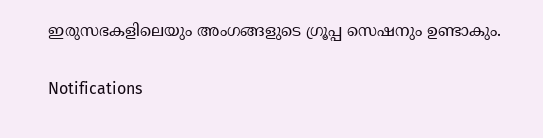ഇരുസഭകളിലെയും അംഗങ്ങളുടെ ഗ്രൂപ്പ സെഷനും ഉണ്ടാകും.

Notifications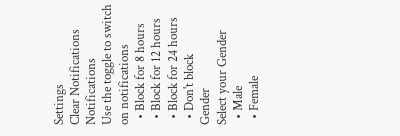Settings
Clear Notifications
Notifications
Use the toggle to switch on notifications
  • Block for 8 hours
  • Block for 12 hours
  • Block for 24 hours
  • Don't block
Gender
Select your Gender
  • Male
  • Female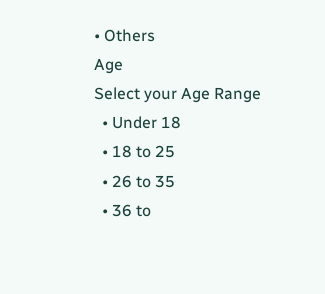• Others
Age
Select your Age Range
  • Under 18
  • 18 to 25
  • 26 to 35
  • 36 to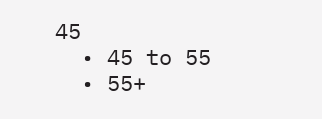45
  • 45 to 55
  • 55+